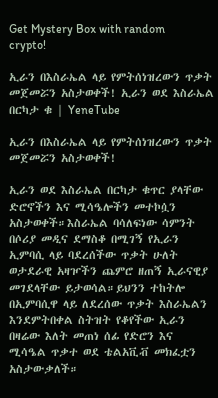Get Mystery Box with random crypto!

ኢራን በእስራኤል ላይ የምትሰነዝረውን ጥቃት መጀመሯን አስታወቀች! ኢራን ወደ እስራኤል በርካታ ቁ | YeneTube

ኢራን በእስራኤል ላይ የምትሰነዝረውን ጥቃት መጀመሯን አስታወቀች!

ኢራን ወደ እስራኤል በርካታ ቁጥር ያላቸው ድሮኖችን እና ሚሳዔሎችን መተኮሷን አስታወቀች።እስራኤል ባሳለፍነው ሳምንት በሶሪያ መዲና ደማስቆ በሚገኝ የኢራን ኢምባሲ ላይ ባደረሰችው ጥቃት ሁለት ወታደራዊ አዛዦችን ጨምሮ ዘጠኝ ኢራናዊያ መገደላቸው ይታወሳል።ይህንን ተከትሎ በኢምባሲዋ ላይ ለደረሰው ጥቃት እስራኤልን እንደምትበቀል ስትዝት የቆየችው ኢራን በዛሬው እለት መጠነ ሰፊ የድሮን እና ሚሳዔል ጥቃተ ወደ ቴልአቪቭ መክፈቷን አስታውቃለች።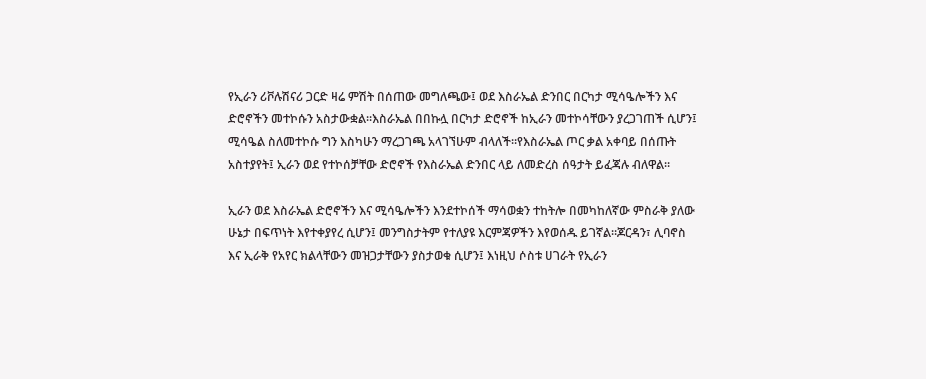የኢራን ሪቮሉሽናሪ ጋርድ ዛሬ ምሽት በሰጠው መግለጫው፤ ወደ እስራኤል ድንበር በርካታ ሚሳዔሎችን እና ድሮኖችን መተኮሱን አስታውቋል።እስራኤል በበኩሏ በርካታ ድሮኖች ከኢራን መተኮሳቸውን ያረጋገጠች ሲሆን፤ ሚሳዔል ስለመተኮሱ ግን እስካሁን ማረጋገጫ አላገኘሁም ብላለች።የእስራኤል ጦር ቃል አቀባይ በሰጡት አስተያየት፤ ኢራን ወደ የተኮሰቻቸው ድሮኖች የእስራኤል ድንበር ላይ ለመድረስ ሰዓታት ይፈጃሉ ብለዋል።

ኢራን ወደ እስራኤል ድሮኖችን እና ሚሳዔሎችን እንደተኮሰች ማሳወቋን ተከትሎ በመካከለኛው ምስራቅ ያለው ሁኔታ በፍጥነት እየተቀያየረ ሲሆን፤ መንግስታትም የተለያዩ እርምጃዎችን እየወሰዱ ይገኛል።ጆርዳን፣ ሊባኖስ እና ኢራቅ የአየር ክልላቸውን መዝጋታቸውን ያስታወቁ ሲሆን፤ እነዚህ ሶስቱ ሀገራት የኢራን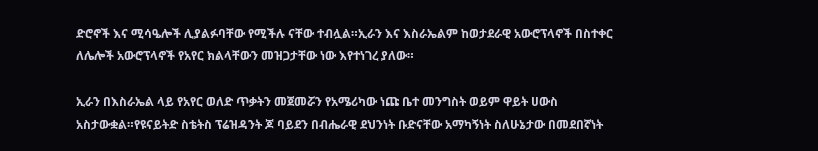ድሮኖች እና ሚሳዔሎች ሊያልፉባቸው የሚችሉ ናቸው ተብሏል።ኢራን እና እስራኤልም ከወታደራዊ አውሮፕላኖች በስተቀር ለሌሎች አውሮፕላኖች የአየር ክልላቸውን መዝጋታቸው ነው እየተነገረ ያለው።

ኢራን በእስራኤል ላይ የአየር ወለድ ጥቃትን መጀመሯን የአሜሪካው ነጩ ቤተ መንግስት ወይም ዋይት ሀውስ አስታውቋል።የዩናይትድ ስቴትስ ፕሬዝዳንት ጆ ባይደን በብሔራዊ ደህንነት ቡድናቸው አማካኝነት ስለሁኔታው በመደበኛነት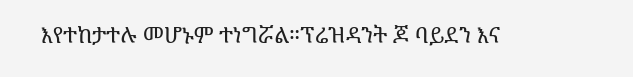እየተከታተሉ መሆኑም ተነግሯል።ፕሬዝዳንት ጆ ባይደን እና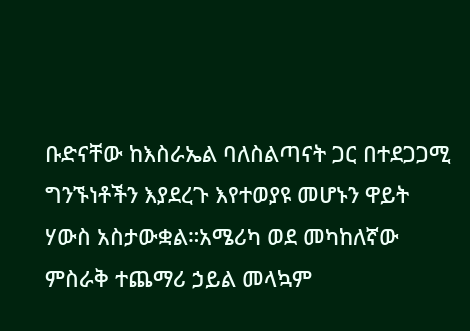ቡድናቸው ከእስራኤል ባለስልጣናት ጋር በተደጋጋሚ ግንኙነቶችን እያደረጉ እየተወያዩ መሆኑን ዋይት ሃውስ አስታውቋል።አሜሪካ ወደ መካከለኛው ምስራቅ ተጨማሪ ኃይል መላኳም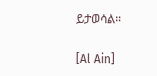ይታወሳል።

[Al Ain]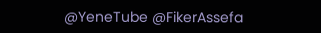@YeneTube @FikerAssefa